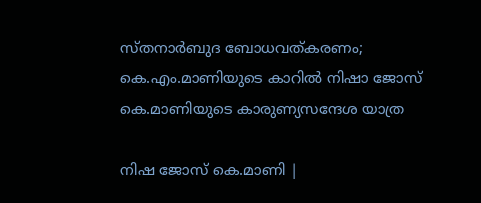സ്തനാര്‍ബുദ ബോധവത്കരണം; കെ.എം.മാണിയുടെ കാറില്‍ നിഷാ ജോസ് കെ.മാണിയുടെ കാരുണ്യസന്ദേശ യാത്ര

നിഷ ജോസ് കെ.മാണി |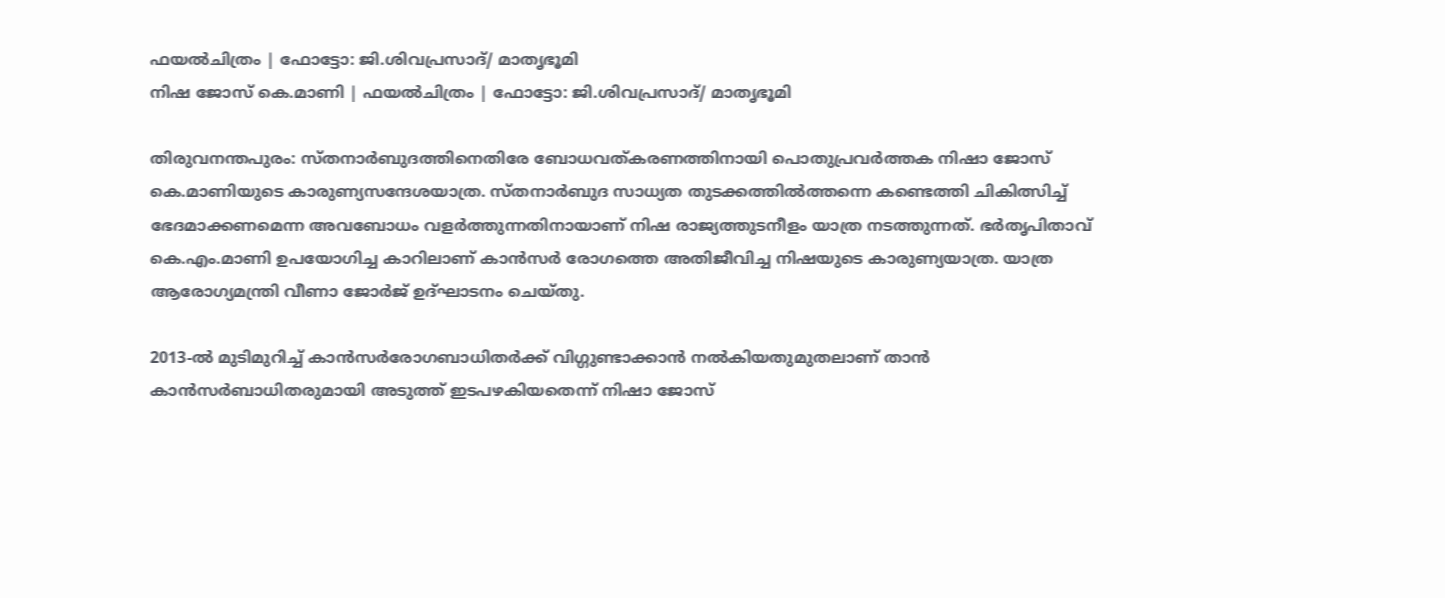ഫയല്‍ചിത്രം | ഫോട്ടോ: ജി.ശിവപ്രസാദ്/ മാതൃഭൂമി
നിഷ ജോസ് കെ.മാണി | ഫയല്‍ചിത്രം | ഫോട്ടോ: ജി.ശിവപ്രസാദ്/ മാതൃഭൂമി

തിരുവനന്തപുരം: സ്തനാര്‍ബുദത്തിനെതിരേ ബോധവത്കരണത്തിനായി പൊതുപ്രവര്‍ത്തക നിഷാ ജോസ് കെ.മാണിയുടെ കാരുണ്യസന്ദേശയാത്ര. സ്തനാര്‍ബുദ സാധ്യത തുടക്കത്തില്‍ത്തന്നെ കണ്ടെത്തി ചികിത്സിച്ച് ഭേദമാക്കണമെന്ന അവബോധം വളര്‍ത്തുന്നതിനായാണ് നിഷ രാജ്യത്തുടനീളം യാത്ര നടത്തുന്നത്. ഭര്‍തൃപിതാവ് കെ.എം.മാണി ഉപയോഗിച്ച കാറിലാണ് കാന്‍സര്‍ രോഗത്തെ അതിജീവിച്ച നിഷയുടെ കാരുണ്യയാത്ര. യാത്ര ആരോഗ്യമന്ത്രി വീണാ ജോര്‍ജ് ഉദ്ഘാടനം ചെയ്തു.

2013-ല്‍ മുടിമുറിച്ച് കാന്‍സര്‍രോഗബാധിതര്‍ക്ക് വിഗ്ഗുണ്ടാക്കാന്‍ നല്‍കിയതുമുതലാണ് താന്‍ കാന്‍സര്‍ബാധിതരുമായി അടുത്ത് ഇടപഴകിയതെന്ന് നിഷാ ജോസ്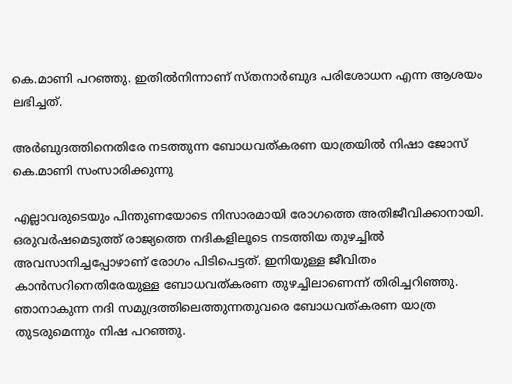കെ.മാണി പറഞ്ഞു. ഇതില്‍നിന്നാണ് സ്തനാര്‍ബുദ പരിശോധന എന്ന ആശയം ലഭിച്ചത്.

അർബുദത്തിനെതിരേ നടത്തുന്ന ബോധവത്കരണ യാത്രയിൽ നിഷാ ജോസ് കെ.മാണി സംസാരിക്കുന്നു

എല്ലാവരുടെയും പിന്തുണയോടെ നിസാരമായി രോഗത്തെ അതിജീവിക്കാനായി. ഒരുവര്‍ഷമെടുത്ത് രാജ്യത്തെ നദികളിലൂടെ നടത്തിയ തുഴച്ചില്‍ അവസാനിച്ചപ്പോഴാണ് രോഗം പിടിപെട്ടത്. ഇനിയുള്ള ജീവിതം കാന്‍സറിനെതിരേയുള്ള ബോധവത്കരണ തുഴച്ചിലാണെന്ന് തിരിച്ചറിഞ്ഞു. ഞാനാകുന്ന നദി സമുദ്രത്തിലെത്തുന്നതുവരെ ബോധവത്കരണ യാത്ര തുടരുമെന്നും നിഷ പറഞ്ഞു.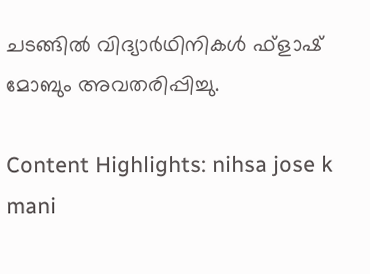ചടങ്ങില്‍ വിദ്യാര്‍ഥിനികള്‍ ഫ്‌ളാഷ് മോബും അവതരിപ്പിച്ചു.

Content Highlights: nihsa jose k mani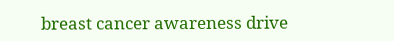breast cancer awareness drive